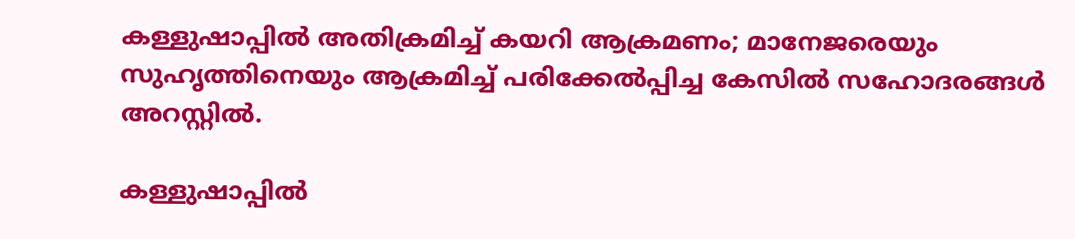കള്ളുഷാപ്പിൽ അതിക്രമിച്ച് കയറി ആക്രമണം; മാനേജരെയും സുഹൃത്തിനെയും ആക്രമിച്ച് പരിക്കേൽപ്പിച്ച കേസിൽ സഹോദരങ്ങൾ അറസ്റ്റിൽ.

കള്ളുഷാപ്പിൽ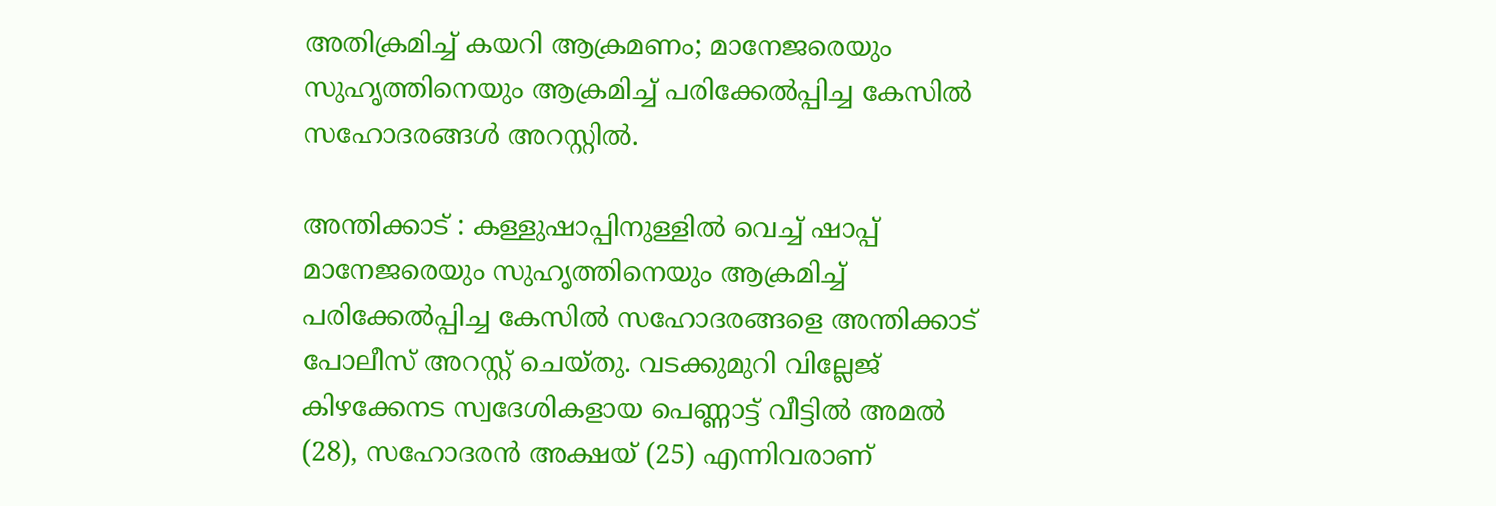അതിക്രമിച്ച് കയറി ആക്രമണം; മാനേജരെയും സുഹൃത്തിനെയും ആക്രമിച്ച് പരിക്കേൽപ്പിച്ച കേസിൽ സഹോദരങ്ങൾ അറസ്റ്റിൽ.

അന്തിക്കാട് : കള്ളുഷാപ്പിനുള്ളിൽ വെച്ച് ഷാപ്പ് മാനേജരെയും സുഹൃത്തിനെയും ആക്രമിച്ച് പരിക്കേൽപ്പിച്ച കേസിൽ സഹോദരങ്ങളെ അന്തിക്കാട് പോലീസ് അറസ്റ്റ് ചെയ്തു. വടക്കുമുറി വില്ലേജ് കിഴക്കേനട സ്വദേശികളായ പെണ്ണാട്ട് വീട്ടിൽ അമൽ (28), സഹോദരൻ അക്ഷയ് (25) എന്നിവരാണ്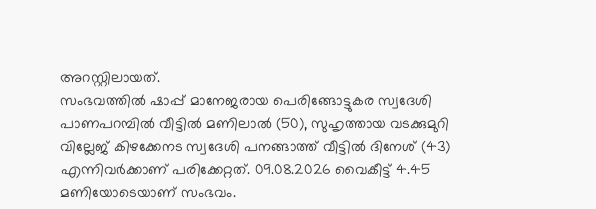അറസ്റ്റിലായത്.
സംഭവത്തിൽ ഷാപ്പ് മാനേജരായ പെരിങ്ങോട്ടുകര സ്വദേശി പാണപറമ്പിൽ വീട്ടിൽ മണിലാൽ (50), സുഹൃത്തായ വടക്കുമുറി വില്ലേജ് കിഴക്കേനട സ്വദേശി പനങ്ങാത്ത് വീട്ടിൽ ദിനേശ് (43) എന്നിവർക്കാണ് പരിക്കേറ്റത്. 09.08.2026 വൈകീട്ട് 4.45 മണിയോടെയാണ് സംഭവം.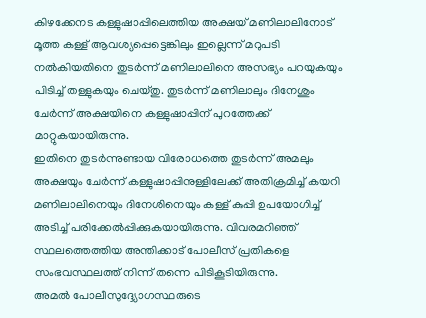കിഴക്കേനട കള്ളുഷാപ്പിലെത്തിയ അക്ഷയ് മണിലാലിനോട് മൂത്ത കള്ള് ആവശ്യപ്പെട്ടെങ്കിലും ഇല്ലെന്ന് മറുപടി നൽകിയതിനെ തുടർന്ന് മണിലാലിനെ അസഭ്യം പറയുകയും പിടിച്ച് തള്ളുകയും ചെയ്തു. തുടർന്ന് മണിലാലും ദിനേശും ചേർന്ന് അക്ഷയിനെ കള്ളുഷാപ്പിന് പുറത്തേക്ക് മാറ്റുകയായിരുന്നു.
ഇതിനെ തുടർന്നുണ്ടായ വിരോധത്തെ തുടർന്ന് അമലും അക്ഷയും ചേർന്ന് കള്ളുഷാപ്പിനുള്ളിലേക്ക് അതിക്രമിച്ച് കയറി മണിലാലിനെയും ദിനേശിനെയും കള്ള് കുപ്പി ഉപയോഗിച്ച് അടിച്ച് പരിക്കേൽപ്പിക്കുകയായിരുന്നു. വിവരമറിഞ്ഞ് സ്ഥലത്തെത്തിയ അന്തിക്കാട് പോലീസ് പ്രതികളെ സംഭവസ്ഥലത്ത് നിന്ന് തന്നെ പിടികൂടിയിരുന്നു.
അമൽ പോലീസുദ്ദ്യോഗസ്ഥരുടെ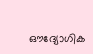ഔദ്യോഗിക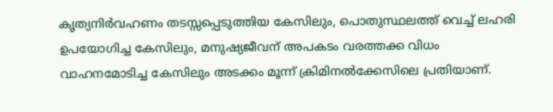കൃത്യനിർവഹണം തടസ്സപ്പെടുത്തിയ കേസിലും, പൊതുസ്ഥലത്ത് വെച്ച് ലഹരി ഉപയോഗിച്ച കേസിലും, മനുഷ്യജീവന് അപകടം വരത്തക്ക വിധം വാഹനമോടിച്ച കേസിലും അടക്കം മൂന്ന് ക്രിമിനൽക്കേസിലെ പ്രതിയാണ്.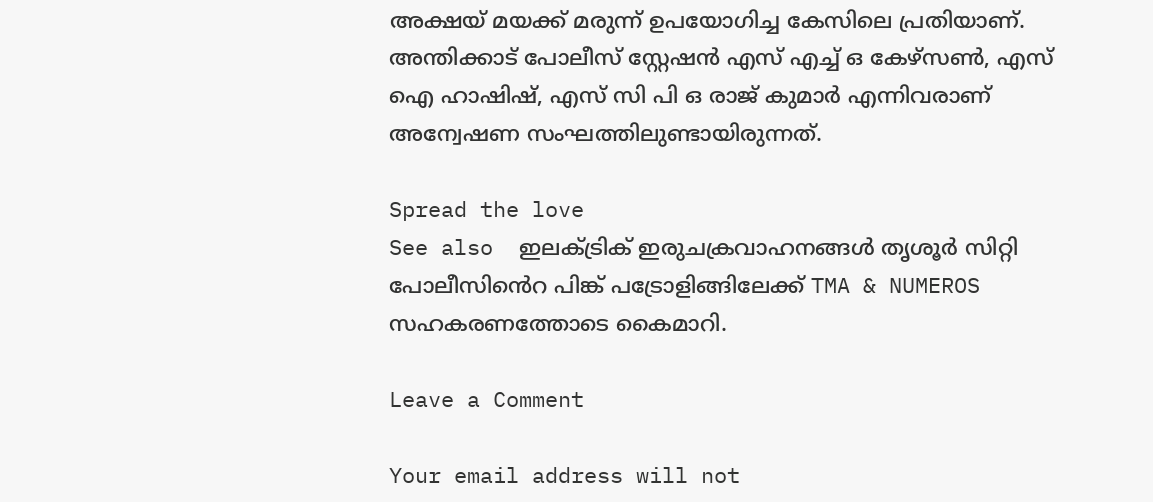അക്ഷയ് മയക്ക് മരുന്ന് ഉപയോഗിച്ച കേസിലെ പ്രതിയാണ്. അന്തിക്കാട് പോലീസ് സ്റ്റേഷൻ എസ് എച്ച് ഒ കേഴ്സൺ, എസ് ഐ ഹാഷിഷ്, എസ് സി പി ഒ രാജ് കുമാർ എന്നിവരാണ് അന്വേഷണ സംഘത്തിലുണ്ടായിരുന്നത്.

Spread the love
See also  ഇലക്ട്രിക് ഇരുചക്രവാഹനങ്ങൾ തൃശൂർ സിറ്റി പോലീസിൻെറ പിങ്ക് പട്രോളിങ്ങിലേക്ക് TMA & NUMEROS സഹകരണത്തോടെ കൈമാറി.

Leave a Comment

Your email address will not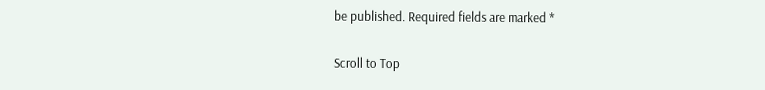be published. Required fields are marked *

Scroll to Top